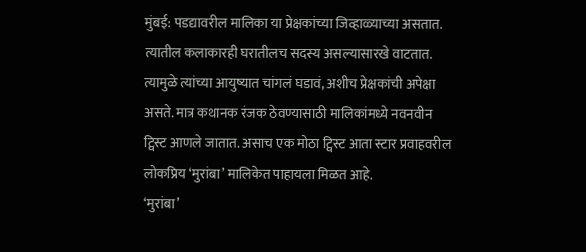मुंबई: पडद्यावरील मालिका या प्रेक्षकांच्या जिव्हाळ्याच्या असतात. त्यातील कलाकारही घरातीलच सदस्य असल्यासारखे वाटतात. त्यामुळे त्यांच्या आयुष्यात चांगलं घडावं, अशीच प्रेक्षकांची अपेक्षा असते. मात्र कथानक रंजक ठेवण्यासाठी मालिकांमध्ये नवनवीन ट्विस्ट आणले जातात. असाच एक मोठा ट्विस्ट आता स्टार प्रवाहवरील लोकप्रिय ‘मुरांबा’ मालिकेत पाहायला मिळत आहे.
‘मुरांबा’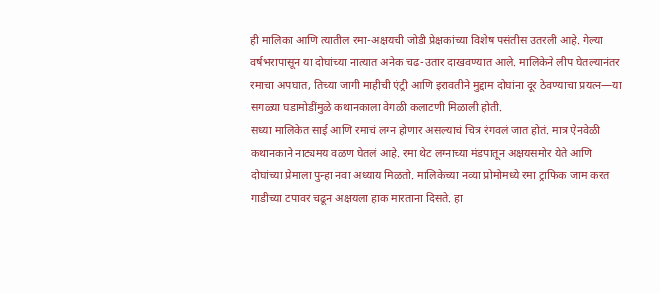ही मालिका आणि त्यातील रमा-अक्षयची जोडी प्रेक्षकांच्या विशेष पसंतीस उतरली आहे. गेल्या वर्षभरापासून या दोघांच्या नात्यात अनेक चढ-उतार दाखवण्यात आले. मालिकेने लीप घेतल्यानंतर रमाचा अपघात, तिच्या जागी माहीची एंट्री आणि इरावतीने मुद्दाम दोघांना दूर ठेवण्याचा प्रयत्न—या सगळ्या घडामोडींमुळे कथानकाला वेगळी कलाटणी मिळाली होती.
सध्या मालिकेत साई आणि रमाचं लग्न होणार असल्याचं चित्र रंगवलं जात होतं. मात्र ऐनवेळी कथानकाने नाट्यमय वळण घेतलं आहे. रमा थेट लग्नाच्या मंडपातून अक्षयसमोर येते आणि दोघांच्या प्रेमाला पुन्हा नवा अध्याय मिळतो. मालिकेच्या नव्या प्रोमोमध्ये रमा ट्राफिक जाम करत गाडीच्या टपावर चढून अक्षयला हाक मारताना दिसते. हा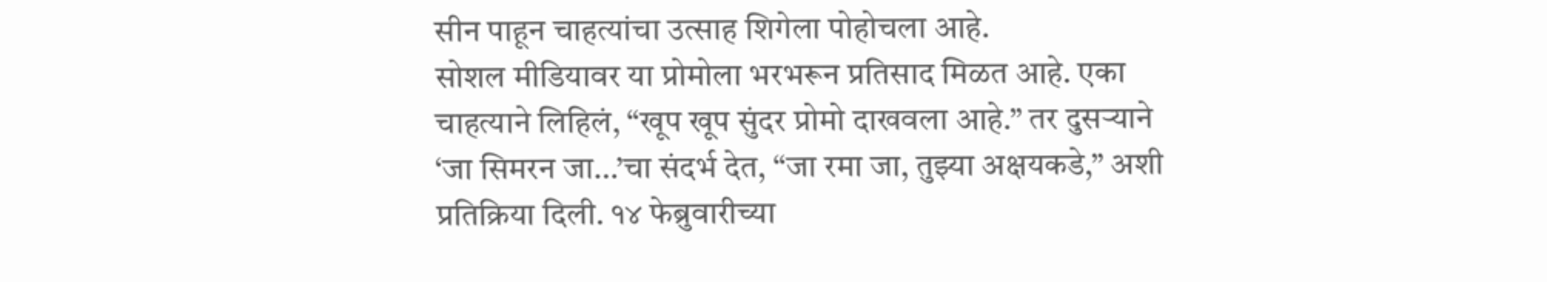सीन पाहून चाहत्यांचा उत्साह शिगेला पोहोचला आहे.
सोशल मीडियावर या प्रोमोला भरभरून प्रतिसाद मिळत आहे. एका चाहत्याने लिहिलं, “खूप खूप सुंदर प्रोमो दाखवला आहे.” तर दुसऱ्याने ‘जा सिमरन जा…’चा संदर्भ देत, “जा रमा जा, तुझ्या अक्षयकडे,” अशी प्रतिक्रिया दिली. १४ फेब्रुवारीच्या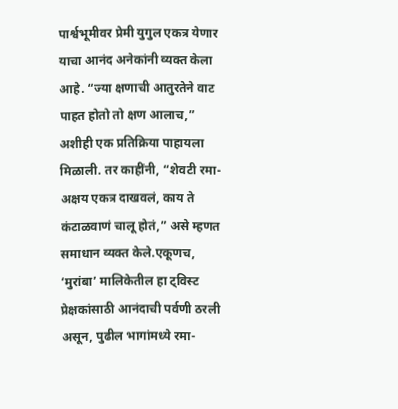पार्श्वभूमीवर प्रेमी युगुल एकत्र येणार याचा आनंद अनेकांनी व्यक्त केला आहे. “ज्या क्षणाची आतुरतेने वाट पाहत होतो तो क्षण आलाच,” अशीही एक प्रतिक्रिया पाहायला मिळाली. तर काहींनी, “शेवटी रमा-अक्षय एकत्र दाखवलं, काय ते कंटाळवाणं चालू होतं,” असे म्हणत समाधान व्यक्त केले.एकूणच, ‘मुरांबा’ मालिकेतील हा ट्विस्ट प्रेक्षकांसाठी आनंदाची पर्वणी ठरली असून, पुढील भागांमध्ये रमा-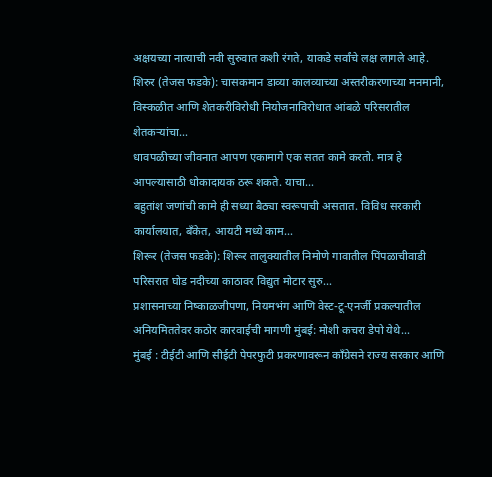अक्षयच्या नात्याची नवी सुरुवात कशी रंगते, याकडे सर्वांचे लक्ष लागले आहे.
शिरुर (तेजस फडके): चासकमान डाव्या कालव्याच्या अस्तरीकरणाच्या मनमानी, विस्कळीत आणि शेतकरीविरोधी नियोजनाविरोधात आंबळे परिसरातील शेतकऱ्यांचा…
धावपळीच्या जीवनात आपण एकामागे एक सतत कामे करतो. मात्र हे आपल्यासाठी धोकादायक ठरू शकते. याचा…
बहुतांश जणांची कामे ही सध्या बैठ्या स्वरूपाची असतात. विविध सरकारी कार्यालयात, बँकेत, आयटी मध्ये काम…
शिरूर (तेजस फडके): शिरूर तालुक्यातील निमोणे गावातील पिंपळाचीवाडी परिसरात घोड नदीच्या काठावर विद्युत मोटार सुरु…
प्रशासनाच्या निष्काळजीपणा, नियमभंग आणि वेस्ट-टू-एनर्जी प्रकल्पातील अनियमिततेवर कठोर कारवाईची मागणी मुंबई: मोशी कचरा डेपो येथे…
मुंबई : टीईटी आणि सीईटी पेपरफुटी प्रकरणावरून काँग्रेसने राज्य सरकार आणि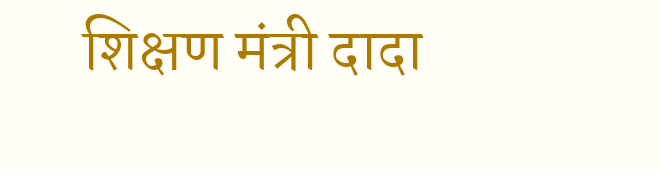शिक्षण मंत्री दादा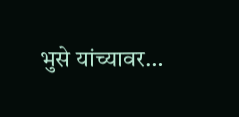भुसे यांच्यावर…